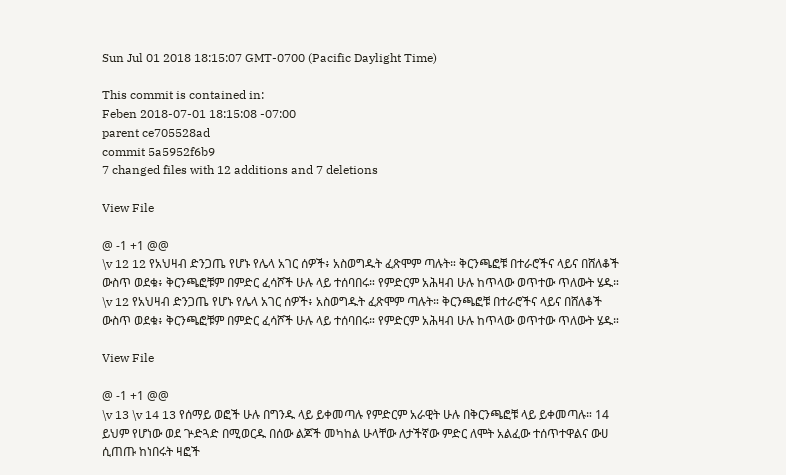Sun Jul 01 2018 18:15:07 GMT-0700 (Pacific Daylight Time)

This commit is contained in:
Feben 2018-07-01 18:15:08 -07:00
parent ce705528ad
commit 5a5952f6b9
7 changed files with 12 additions and 7 deletions

View File

@ -1 +1 @@
\v 12 12 የአህዛብ ድንጋጤ የሆኑ የሌላ አገር ሰዎች፥ አስወግዱት ፈጽሞም ጣሉት። ቅርንጫፎቹ በተራሮችና ላይና በሸለቆች ውስጥ ወደቁ፥ ቅርንጫፎቹም በምድር ፈሳሾች ሁሉ ላይ ተሰባበሩ። የምድርም አሕዛብ ሁሉ ከጥላው ወጥተው ጥለውት ሄዱ።
\v 12 የአህዛብ ድንጋጤ የሆኑ የሌላ አገር ሰዎች፥ አስወግዱት ፈጽሞም ጣሉት። ቅርንጫፎቹ በተራሮችና ላይና በሸለቆች ውስጥ ወደቁ፥ ቅርንጫፎቹም በምድር ፈሳሾች ሁሉ ላይ ተሰባበሩ። የምድርም አሕዛብ ሁሉ ከጥላው ወጥተው ጥለውት ሄዱ።

View File

@ -1 +1 @@
\v 13 \v 14 13 የሰማይ ወፎች ሁሉ በግንዱ ላይ ይቀመጣሉ የምድርም አራዊት ሁሉ በቅርንጫፎቹ ላይ ይቀመጣሉ። 14 ይህም የሆነው ወደ ጕድጓድ በሚወርዱ በሰው ልጆች መካከል ሁላቸው ለታችኛው ምድር ለሞት አልፈው ተሰጥተዋልና ውሀ ሲጠጡ ከነበሩት ዛፎች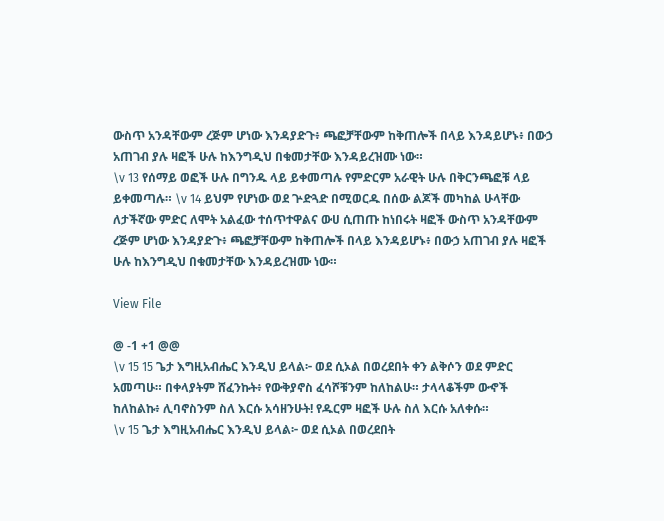ውስጥ አንዳቸውም ረጅም ሆነው እንዳያድጉ፥ ጫፎቻቸውም ከቅጠሎች በላይ እንዳይሆኑ፥ በውኃ አጠገብ ያሉ ዛፎች ሁሉ ከእንግዲህ በቁመታቸው እንዳይረዝሙ ነው።
\v 13 የሰማይ ወፎች ሁሉ በግንዱ ላይ ይቀመጣሉ የምድርም አራዊት ሁሉ በቅርንጫፎቹ ላይ ይቀመጣሉ። \v 14 ይህም የሆነው ወደ ጕድጓድ በሚወርዱ በሰው ልጆች መካከል ሁላቸው ለታችኛው ምድር ለሞት አልፈው ተሰጥተዋልና ውሀ ሲጠጡ ከነበሩት ዛፎች ውስጥ አንዳቸውም ረጅም ሆነው እንዳያድጉ፥ ጫፎቻቸውም ከቅጠሎች በላይ እንዳይሆኑ፥ በውኃ አጠገብ ያሉ ዛፎች ሁሉ ከእንግዲህ በቁመታቸው እንዳይረዝሙ ነው።

View File

@ -1 +1 @@
\v 15 15 ጌታ እግዚአብሔር እንዲህ ይላል፦ ወደ ሲኦል በወረደበት ቀን ልቅሶን ወደ ምድር አመጣሁ። በቀላያትም ሸፈንኩት፥ የውቅያኖስ ፈሳሾቹንም ከለከልሁ። ታላላቆችም ውኆች ከለከልኩ፥ ሊባኖስንም ስለ እርሱ አሳዘንሁት! የዱርም ዛፎች ሁሉ ስለ እርሱ አለቀሱ።
\v 15 ጌታ እግዚአብሔር እንዲህ ይላል፦ ወደ ሲኦል በወረደበት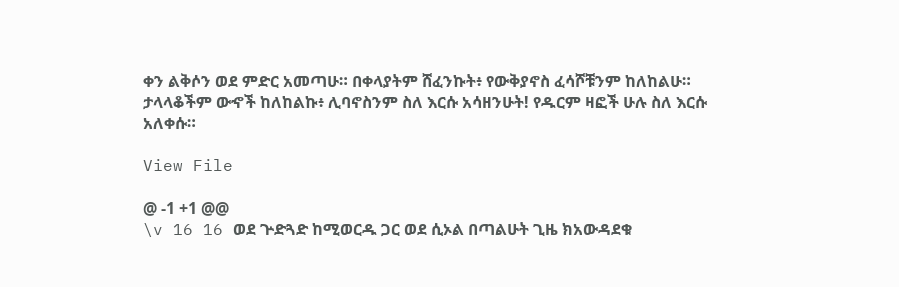ቀን ልቅሶን ወደ ምድር አመጣሁ። በቀላያትም ሸፈንኩት፥ የውቅያኖስ ፈሳሾቹንም ከለከልሁ። ታላላቆችም ውኆች ከለከልኩ፥ ሊባኖስንም ስለ እርሱ አሳዘንሁት! የዱርም ዛፎች ሁሉ ስለ እርሱ አለቀሱ።

View File

@ -1 +1 @@
\v 16 16 ወደ ጕድጓድ ከሚወርዱ ጋር ወደ ሲኦል በጣልሁት ጊዜ ክአውዳደቁ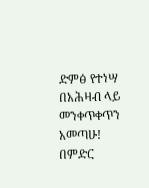ድምፅ የተነሣ በአሕዛብ ላይ መንቀጥቀጥን አመጣሁ! በምድር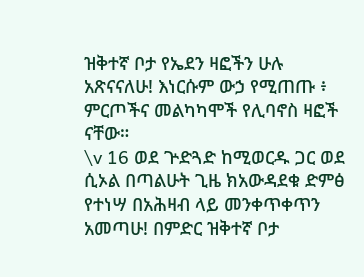ዝቅተኛ ቦታ የኤደን ዛፎችን ሁሉ አጽናናለሁ! እነርሱም ውኃ የሚጠጡ ፥ ምርጦችና መልካካሞች የሊባኖስ ዛፎች ናቸው።
\v 16 ወደ ጕድጓድ ከሚወርዱ ጋር ወደ ሲኦል በጣልሁት ጊዜ ክአውዳደቁ ድምፅ የተነሣ በአሕዛብ ላይ መንቀጥቀጥን አመጣሁ! በምድር ዝቅተኛ ቦታ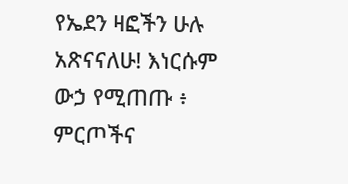የኤደን ዛፎችን ሁሉ አጽናናለሁ! እነርሱም ውኃ የሚጠጡ ፥ ምርጦችና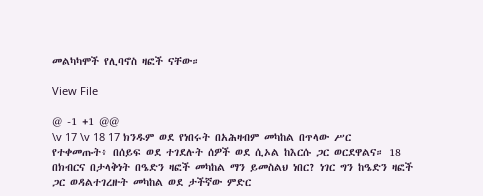መልካካሞች የሊባኖስ ዛፎች ናቸው።

View File

@ -1 +1 @@
\v 17 \v 18 17 ክንዱም ወደ የነበሩት በአሕዛብም መካከል በጥላው ሥር የተቀመጡት፥ በሰይፍ ወደ ተገደሉት ሰዎች ወደ ሲኦል ከእርሱ ጋር ወርደዋልና። 18 በክብርና በታላቅነት በዔድን ዛፎች መካከል ማን ይመስልህ ነበር? ነገር ግን ከዔድን ዛፎች ጋር ወዳልተገረዙት መካከል ወደ ታችኛው ምድር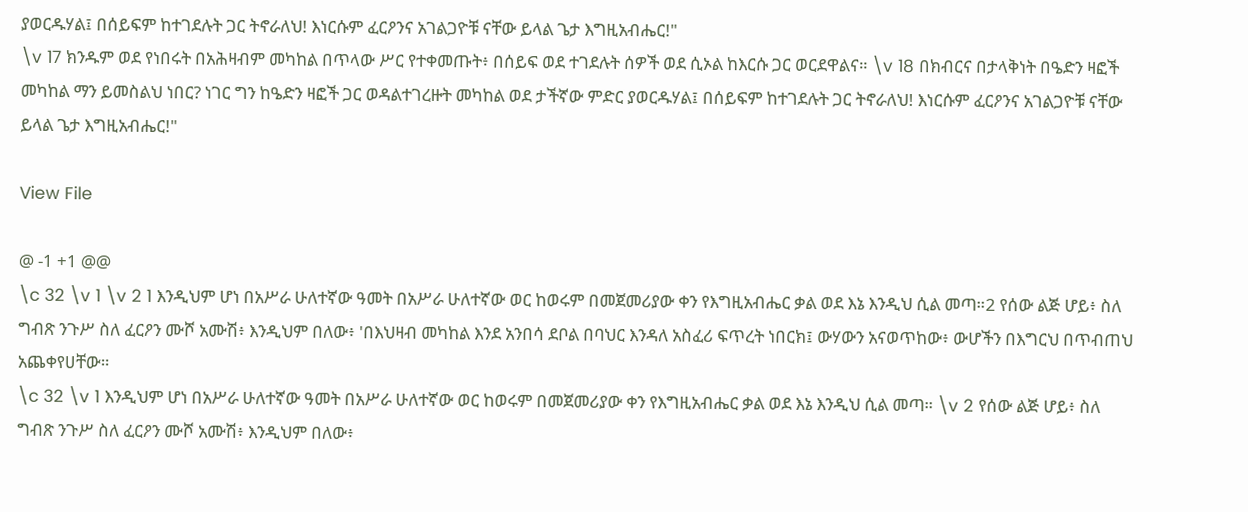ያወርዱሃል፤ በሰይፍም ከተገደሉት ጋር ትኖራለህ! እነርሱም ፈርዖንና አገልጋዮቹ ናቸው ይላል ጌታ እግዚአብሔር!"
\v 17 ክንዱም ወደ የነበሩት በአሕዛብም መካከል በጥላው ሥር የተቀመጡት፥ በሰይፍ ወደ ተገደሉት ሰዎች ወደ ሲኦል ከእርሱ ጋር ወርደዋልና። \v 18 በክብርና በታላቅነት በዔድን ዛፎች መካከል ማን ይመስልህ ነበር? ነገር ግን ከዔድን ዛፎች ጋር ወዳልተገረዙት መካከል ወደ ታችኛው ምድር ያወርዱሃል፤ በሰይፍም ከተገደሉት ጋር ትኖራለህ! እነርሱም ፈርዖንና አገልጋዮቹ ናቸው ይላል ጌታ እግዚአብሔር!"

View File

@ -1 +1 @@
\c 32 \v 1 \v 2 1 እንዲህም ሆነ በአሥራ ሁለተኛው ዓመት በአሥራ ሁለተኛው ወር ከወሩም በመጀመሪያው ቀን የእግዚአብሔር ቃል ወደ እኔ እንዲህ ሲል መጣ።2 የሰው ልጅ ሆይ፥ ስለ ግብጽ ንጉሥ ስለ ፈርዖን ሙሾ አሙሽ፥ እንዲህም በለው፥ 'በእህዛብ መካከል እንደ አንበሳ ደቦል በባህር እንዳለ አስፈሪ ፍጥረት ነበርክ፤ ውሃውን አናወጥከው፥ ውሆችን በእግርህ በጥብጠህ አጨቀየሀቸው።
\c 32 \v 1 እንዲህም ሆነ በአሥራ ሁለተኛው ዓመት በአሥራ ሁለተኛው ወር ከወሩም በመጀመሪያው ቀን የእግዚአብሔር ቃል ወደ እኔ እንዲህ ሲል መጣ። \v 2 የሰው ልጅ ሆይ፥ ስለ ግብጽ ንጉሥ ስለ ፈርዖን ሙሾ አሙሽ፥ እንዲህም በለው፥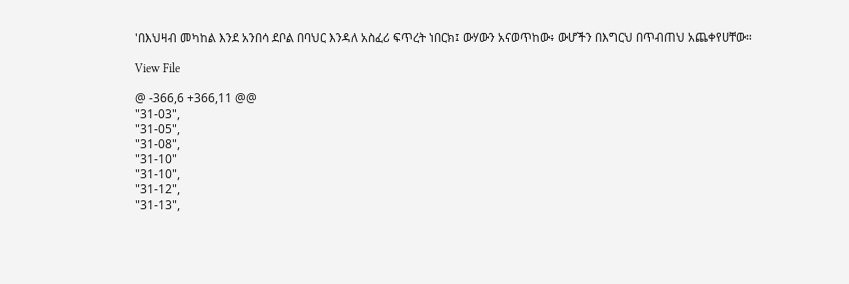'በእህዛብ መካከል እንደ አንበሳ ደቦል በባህር እንዳለ አስፈሪ ፍጥረት ነበርክ፤ ውሃውን አናወጥከው፥ ውሆችን በእግርህ በጥብጠህ አጨቀየሀቸው።

View File

@ -366,6 +366,11 @@
"31-03",
"31-05",
"31-08",
"31-10"
"31-10",
"31-12",
"31-13",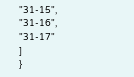"31-15",
"31-16",
"31-17"
]
}